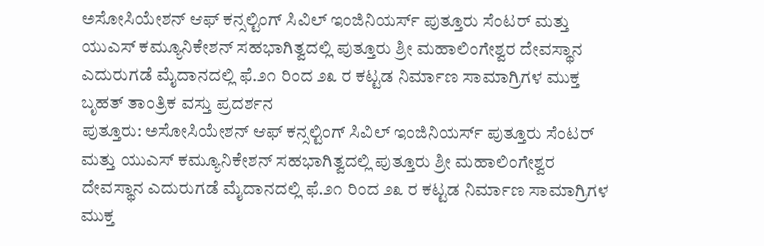ಅಸೋಸಿಯೇಶನ್ ಆಫ್ ಕನ್ಸಲ್ಟಿಂಗ್ ಸಿವಿಲ್ ಇಂಜಿನಿಯರ್ಸ್ ಪುತ್ತೂರು ಸೆಂಟರ್ ಮತ್ತು ಯುಎಸ್ ಕಮ್ಯೂನಿಕೇಶನ್ ಸಹಭಾಗಿತ್ವದಲ್ಲಿ ಪುತ್ತೂರು ಶ್ರೀ ಮಹಾಲಿಂಗೇಶ್ವರ ದೇವಸ್ಥಾನ ಎದುರುಗಡೆ ಮೈದಾನದಲ್ಲಿ ಫೆ.೨೧ ರಿಂದ ೨೩ ರ ಕಟ್ಟಡ ನಿರ್ಮಾಣ ಸಾಮಾಗ್ರಿಗಳ ಮುಕ್ತ ಬೃಹತ್ ತಾಂತ್ರಿಕ ವಸ್ತು ಪ್ರದರ್ಶನ
ಪುತ್ತೂರು: ಅಸೋಸಿಯೇಶನ್ ಆಫ್ ಕನ್ಸಲ್ಟಿಂಗ್ ಸಿವಿಲ್ ಇಂಜಿನಿಯರ್ಸ್ ಪುತ್ತೂರು ಸೆಂಟರ್ ಮತ್ತು ಯುಎಸ್ ಕಮ್ಯೂನಿಕೇಶನ್ ಸಹಭಾಗಿತ್ವದಲ್ಲಿ ಪುತ್ತೂರು ಶ್ರೀ ಮಹಾಲಿಂಗೇಶ್ವರ ದೇವಸ್ಥಾನ ಎದುರುಗಡೆ ಮೈದಾನದಲ್ಲಿ ಫೆ.೨೧ ರಿಂದ ೨೩ ರ ಕಟ್ಟಡ ನಿರ್ಮಾಣ ಸಾಮಾಗ್ರಿಗಳ ಮುಕ್ತ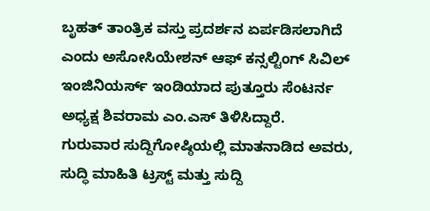ಬೃಹತ್ ತಾಂತ್ರಿಕ ವಸ್ತು ಪ್ರದರ್ಶನ ಏರ್ಪಡಿಸಲಾಗಿದೆ ಎಂದು ಅಸೋಸಿಯೇಶನ್ ಆಫ್ ಕನ್ಸಲ್ಟಿಂಗ್ ಸಿವಿಲ್ ಇಂಜಿನಿಯರ್ಸ್ ಇಂಡಿಯಾದ ಪುತ್ತೂರು ಸೆಂಟರ್ನ ಅಧ್ಯಕ್ಷ ಶಿವರಾಮ ಎಂ.ಎಸ್ ತಿಳಿಸಿದ್ದಾರೆ.
ಗುರುವಾರ ಸುದ್ದಿಗೋಷ್ಠಿಯಲ್ಲಿ ಮಾತನಾಡಿದ ಅವರು, ಸುದ್ಧಿ ಮಾಹಿತಿ ಟ್ರಸ್ಟ್ ಮತ್ತು ಸುದ್ದಿ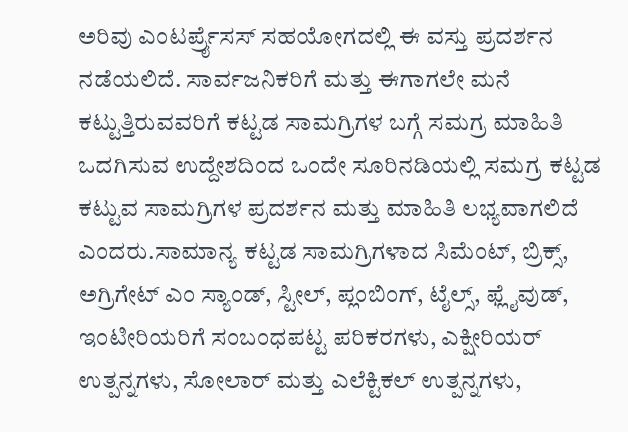ಅರಿವು ಎಂಟರ್ಪ್ರೈಸಸ್ ಸಹಯೋಗದಲ್ಲಿ ಈ ವಸ್ತು ಪ್ರದರ್ಶನ ನಡೆಯಲಿದೆ. ಸಾರ್ವಜನಿಕರಿಗೆ ಮತ್ತು ಈಗಾಗಲೇ ಮನೆ ಕಟ್ಟುತ್ತಿರುವವರಿಗೆ ಕಟ್ಟಡ ಸಾಮಗ್ರಿಗಳ ಬಗ್ಗೆ ಸಮಗ್ರ ಮಾಹಿತಿ ಒದಗಿಸುವ ಉದ್ದೇಶದಿಂದ ಒಂದೇ ಸೂರಿನಡಿಯಲ್ಲಿ ಸಮಗ್ರ ಕಟ್ಟಡ ಕಟ್ಟುವ ಸಾಮಗ್ರಿಗಳ ಪ್ರದರ್ಶನ ಮತ್ತು ಮಾಹಿತಿ ಲಭ್ಯವಾಗಲಿದೆ ಎಂದರು.ಸಾಮಾನ್ಯ ಕಟ್ಟಡ ಸಾಮಗ್ರಿಗಳಾದ ಸಿಮೆಂಟ್, ಬ್ರಿಕ್ಸ್, ಅಗ್ರಿಗೇಟ್ ಎಂ ಸ್ಯಾಂಡ್, ಸ್ಟೀಲ್, ಪ್ಲಂಬಿಂಗ್, ಟೈಲ್ಸ್, ಫ್ಲೈವುಡ್, ಇಂಟೀರಿಯರಿಗೆ ಸಂಬಂಧಪಟ್ಟ ಪರಿಕರಗಳು, ಎಕ್ಷೀರಿಯರ್ ಉತ್ಪನ್ನಗಳು, ಸೋಲಾರ್ ಮತ್ತು ಎಲೆಕ್ಟಿಕಲ್ ಉತ್ಪನ್ನಗಳು,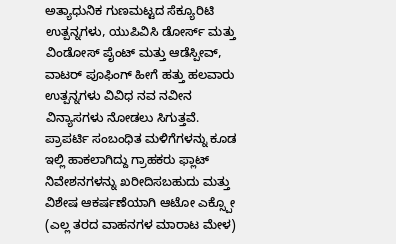ಅತ್ಯಾಧುನಿಕ ಗುಣಮಟ್ಟದ ಸೆಕ್ಯೂರಿಟಿ ಉತ್ಪನ್ನಗಳು, ಯುಪಿವಿಸಿ ಡೋರ್ಸ್ ಮತ್ತು ವಿಂಡೋಸ್ ಪೈಂಟ್ ಮತ್ತು ಆಡೆಸ್ಪೀವ್, ವಾಟರ್ ಪೂಫಿಂಗ್ ಹೀಗೆ ಹತ್ತು ಹಲವಾರು ಉತ್ಪನ್ನಗಳು ವಿವಿಧ ನವ ನವೀನ ವಿನ್ಯಾಸಗಳು ನೋಡಲು ಸಿಗುತ್ತವೆ. ಪ್ರಾಪರ್ಟಿ ಸಂಬಂಧಿತ ಮಳಿಗೆಗಳನ್ನು ಕೂಡ ಇಲ್ಲಿ ಹಾಕಲಾಗಿದ್ದು ಗ್ರಾಹಕರು ಫ್ಲಾಟ್ ನಿವೇಶನಗಳನ್ನು ಖರೀದಿಸಬಹುದು ಮತ್ತು ವಿಶೇಷ ಆಕರ್ಷಣೆಯಾಗಿ ಆಟೋ ಎಕ್ಸ್ಪೋ (ಎಲ್ಲ ತರದ ವಾಹನಗಳ ಮಾರಾಟ ಮೇಳ)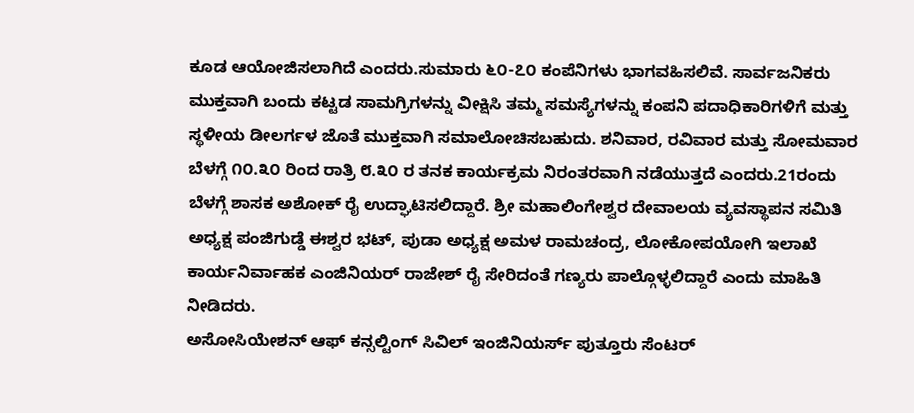ಕೂಡ ಆಯೋಜಿಸಲಾಗಿದೆ ಎಂದರು.ಸುಮಾರು ೬೦-೭೦ ಕಂಪೆನಿಗಳು ಭಾಗವಹಿಸಲಿವೆ. ಸಾರ್ವಜನಿಕರು ಮುಕ್ತವಾಗಿ ಬಂದು ಕಟ್ಟಡ ಸಾಮಗ್ರಿಗಳನ್ನು ವೀಕ್ಷಿಸಿ ತಮ್ಮ ಸಮಸ್ಯೆಗಳನ್ನು ಕಂಪನಿ ಪದಾಧಿಕಾರಿಗಳಿಗೆ ಮತ್ತು ಸ್ಥಳೀಯ ಡೀಲರ್ಗಳ ಜೊತೆ ಮುಕ್ತವಾಗಿ ಸಮಾಲೋಚಿಸಬಹುದು. ಶನಿವಾರ, ರವಿವಾರ ಮತ್ತು ಸೋಮವಾರ ಬೆಳಗ್ಗೆ ೧೦.೩೦ ರಿಂದ ರಾತ್ರಿ ೮.೩೦ ರ ತನಕ ಕಾರ್ಯಕ್ರಮ ನಿರಂತರವಾಗಿ ನಡೆಯುತ್ತದೆ ಎಂದರು.21ರಂದು ಬೆಳಗ್ಗೆ ಶಾಸಕ ಅಶೋಕ್ ರೈ ಉದ್ಘಾಟಿಸಲಿದ್ದಾರೆ. ಶ್ರೀ ಮಹಾಲಿಂಗೇಶ್ವರ ದೇವಾಲಯ ವ್ಯವಸ್ಥಾಪನ ಸಮಿತಿ ಅಧ್ಯಕ್ಷ ಪಂಜಿಗುಡ್ಡೆ ಈಶ್ವರ ಭಟ್, ಪುಡಾ ಅಧ್ಯಕ್ಷ ಅಮಳ ರಾಮಚಂದ್ರ, ಲೋಕೋಪಯೋಗಿ ಇಲಾಖೆ ಕಾರ್ಯನಿರ್ವಾಹಕ ಎಂಜಿನಿಯರ್ ರಾಜೇಶ್ ರೈ ಸೇರಿದಂತೆ ಗಣ್ಯರು ಪಾಲ್ಗೊಳ್ಳಲಿದ್ದಾರೆ ಎಂದು ಮಾಹಿತಿ ನೀಡಿದರು.
ಅಸೋಸಿಯೇಶನ್ ಆಫ್ ಕನ್ಸಲ್ಟಿಂಗ್ ಸಿವಿಲ್ ಇಂಜಿನಿಯರ್ಸ್ ಪುತ್ತೂರು ಸೆಂಟರ್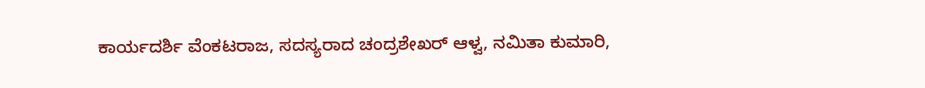ಕಾರ್ಯದರ್ಶಿ ವೆಂಕಟರಾಜ, ಸದಸ್ಯರಾದ ಚಂದ್ರಶೇಖರ್ ಆಳ್ವ, ನಮಿತಾ ಕುಮಾರಿ,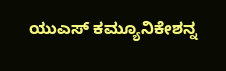ಯುಎಸ್ ಕಮ್ಯೂನಿಕೇಶನ್ನ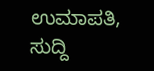ಉಮಾಪತಿ, ಸುದ್ದಿ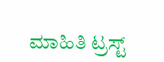ಮಾಹಿತಿ ಟ್ರಸ್ಟ್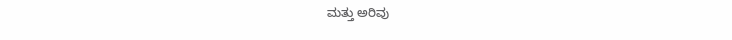ಮತ್ತು ಅರಿವು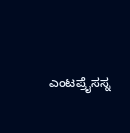ಎಂಟಪ್ರೈಸಸ್ನ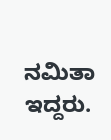ನಮಿತಾ ಇದ್ದರು.